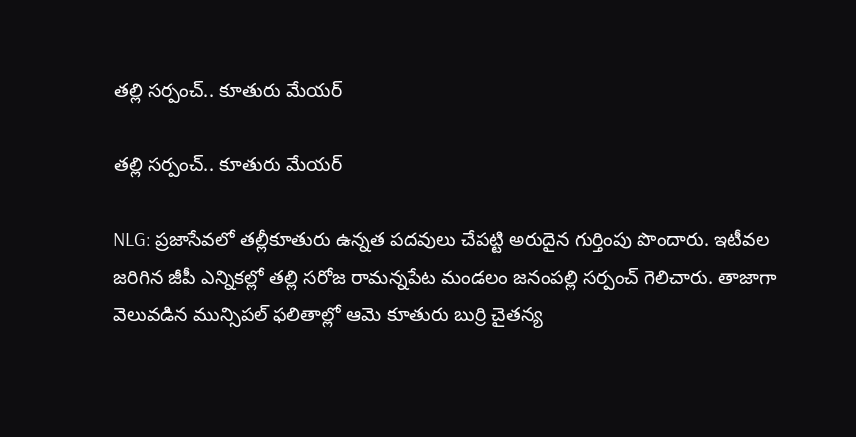తల్లి సర్పంచ్.. కూతురు మేయర్

తల్లి సర్పంచ్.. కూతురు మేయర్

NLG: ప్రజాసేవలో తల్లీకూతురు ఉన్నత పదవులు చేపట్టి అరుదైన గుర్తింపు పొందారు. ఇటీవల జరిగిన జీపీ ఎన్నికల్లో తల్లి సరోజ రామన్నపేట మండలం జనంపల్లి సర్పంచ్ గెలిచారు. తాజాగా వెలువడిన మున్సిపల్ ఫలితాల్లో ఆమె కూతురు బుర్రి చైతన్య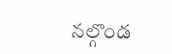నల్గొండ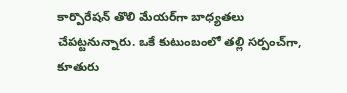కార్పొరేషన్ తొలి మేయర్‌గా బాధ్యతలు చేపట్టనున్నారు. ఒకే కుటుంబంలో తల్లి సర్పంచ్‌గా, కూతురు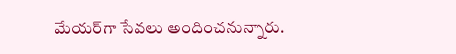మేయర్‌గా సేవలు అందించనున్నారు.